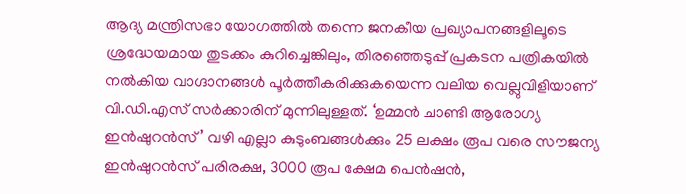ആദ്യ മന്ത്രിസഭാ യോഗത്തിൽ തന്നെ ജനകീയ പ്രഖ്യാപനങ്ങളിലൂടെ ശ്രദ്ധേയമായ തുടക്കം കുറിച്ചെങ്കിലും, തിരഞ്ഞെടുപ്പ് പ്രകടന പത്രികയിൽ നൽകിയ വാഗ്ദാനങ്ങൾ പൂർത്തീകരിക്കുകയെന്ന വലിയ വെല്ലുവിളിയാണ് വി.ഡി.എസ് സർക്കാരിന് മുന്നിലുള്ളത്. ‘ഉമ്മൻ ചാണ്ടി ആരോഗ്യ ഇൻഷുറൻസ്’ വഴി എല്ലാ കുടുംബങ്ങൾക്കും 25 ലക്ഷം രൂപ വരെ സൗജന്യ ഇൻഷുറൻസ് പരിരക്ഷ, 3000 രൂപ ക്ഷേമ പെൻഷൻ,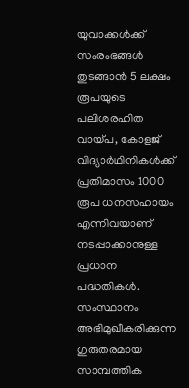യുവാക്കൾക്ക് സംരംഭങ്ങൾ തുടങ്ങാൻ 5 ലക്ഷം രൂപയുടെ പലിശരഹിത വായ്പ, കോളജ് വിദ്യാർഥിനികൾക്ക് പ്രതിമാസം 1000 രൂപ ധനസഹായം എന്നിവയാണ് നടപ്പാക്കാനുള്ള പ്രധാന പദ്ധതികൾ.
സംസ്ഥാനം അഭിമുഖീകരിക്കുന്ന ഗുരുതരമായ സാമ്പത്തിക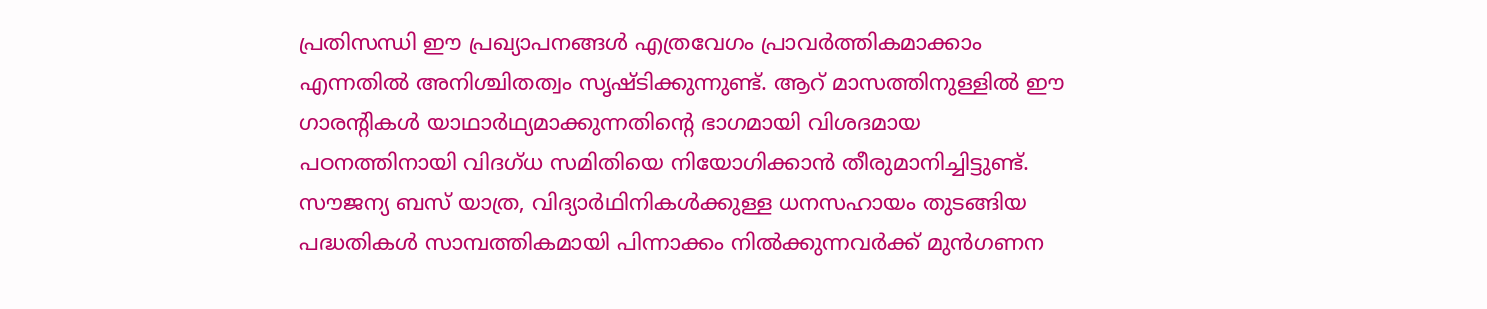പ്രതിസന്ധി ഈ പ്രഖ്യാപനങ്ങൾ എത്രവേഗം പ്രാവർത്തികമാക്കാം എന്നതിൽ അനിശ്ചിതത്വം സൃഷ്ടിക്കുന്നുണ്ട്. ആറ് മാസത്തിനുള്ളിൽ ഈ ഗാരന്റികൾ യാഥാർഥ്യമാക്കുന്നതിന്റെ ഭാഗമായി വിശദമായ പഠനത്തിനായി വിദഗ്ധ സമിതിയെ നിയോഗിക്കാൻ തീരുമാനിച്ചിട്ടുണ്ട്.
സൗജന്യ ബസ് യാത്ര, വിദ്യാർഥിനികൾക്കുള്ള ധനസഹായം തുടങ്ങിയ പദ്ധതികൾ സാമ്പത്തികമായി പിന്നാക്കം നിൽക്കുന്നവർക്ക് മുൻഗണന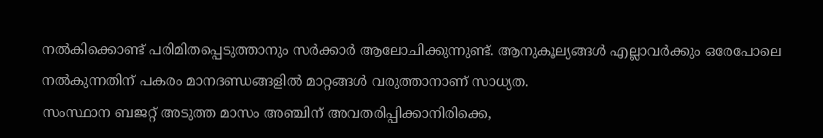നൽകിക്കൊണ്ട് പരിമിതപ്പെടുത്താനും സർക്കാർ ആലോചിക്കുന്നുണ്ട്. ആനുകൂല്യങ്ങൾ എല്ലാവർക്കും ഒരേപോലെ നൽകുന്നതിന് പകരം മാനദണ്ഡങ്ങളിൽ മാറ്റങ്ങൾ വരുത്താനാണ് സാധ്യത.
സംസ്ഥാന ബജറ്റ് അടുത്ത മാസം അഞ്ചിന് അവതരിപ്പിക്കാനിരിക്കെ,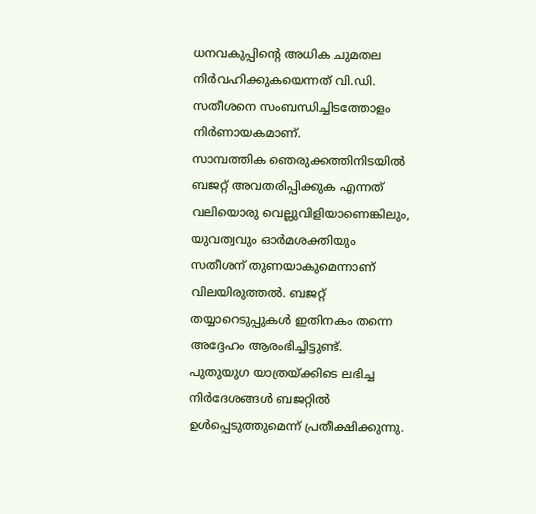ധനവകുപ്പിന്റെ അധിക ചുമതല നിർവഹിക്കുകയെന്നത് വി.ഡി. സതീശനെ സംബന്ധിച്ചിടത്തോളം നിർണായകമാണ്.
സാമ്പത്തിക ഞെരുക്കത്തിനിടയിൽ ബജറ്റ് അവതരിപ്പിക്കുക എന്നത് വലിയൊരു വെല്ലുവിളിയാണെങ്കിലും, യുവത്വവും ഓർമശക്തിയും സതീശന് തുണയാകുമെന്നാണ് വിലയിരുത്തൽ. ബജറ്റ് തയ്യാറെടുപ്പുകൾ ഇതിനകം തന്നെ അദ്ദേഹം ആരംഭിച്ചിട്ടുണ്ട്.
പുതുയുഗ യാത്രയ്ക്കിടെ ലഭിച്ച നിർദേശങ്ങൾ ബജറ്റിൽ ഉൾപ്പെടുത്തുമെന്ന് പ്രതീക്ഷിക്കുന്നു.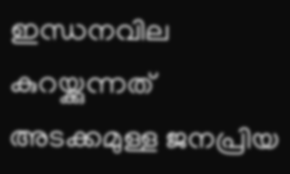ഇന്ധനവില കുറയ്ക്കുന്നത് അടക്കമുള്ള ജനപ്രിയ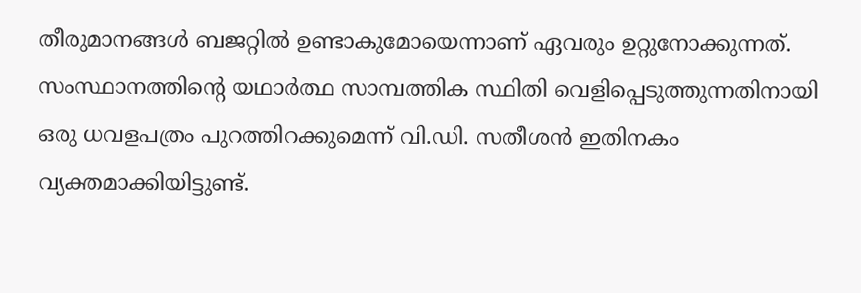തീരുമാനങ്ങൾ ബജറ്റിൽ ഉണ്ടാകുമോയെന്നാണ് ഏവരും ഉറ്റുനോക്കുന്നത്.
സംസ്ഥാനത്തിന്റെ യഥാർത്ഥ സാമ്പത്തിക സ്ഥിതി വെളിപ്പെടുത്തുന്നതിനായി ഒരു ധവളപത്രം പുറത്തിറക്കുമെന്ന് വി.ഡി. സതീശൻ ഇതിനകം വ്യക്തമാക്കിയിട്ടുണ്ട്.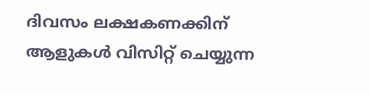ദിവസം ലക്ഷകണക്കിന് ആളുകൾ വിസിറ്റ് ചെയ്യുന്ന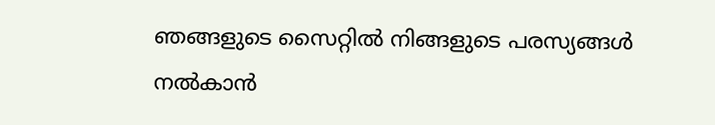ഞങ്ങളുടെ സൈറ്റിൽ നിങ്ങളുടെ പരസ്യങ്ങൾ നൽകാൻ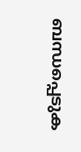ബന്ധപ്പെടുക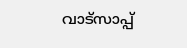വാട്സാപ്പ്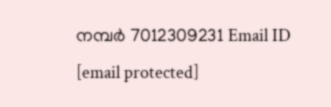നമ്പർ 7012309231 Email ID [email protected]